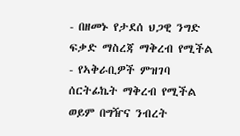- በዘመኑ የታደሰ ህጋዊ ንግድ ፍቃድ ማስረጃ ማቅረብ የሚችል
- የኣቅራቢዎች ምዝገባ ሰርትፊኬት ማቅረብ የሚችል ወይም በግዥና ንብረት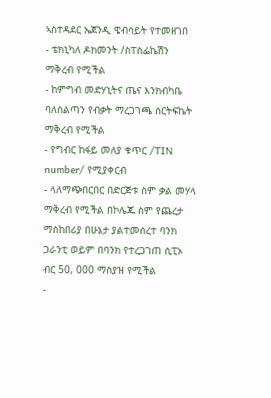ኣስተዳደር ኤጀንዲ ዌብሳይት የተመዘገበ
- ቴክኒካለ ዶክመንት /ስፐስፌኬሽን ማቅረብ የሚችል
- ከምግብ መድሃኒትና ጤና እንክብካቤ ባለስልጣን የብቃት ማረጋገጫ ሰርትፍኬት ማቅረብ የሚችል
- የግብር ከፋይ መለያ ቁጥር /TIN number/ የሚያቀርብ
- ላለማጭበርበር በድርጅቱ ስም ቃል መሃላ ማቅረብ የሚችል በኮሌጁ ስም የጨረታ ማስከበሪያ በሁኔታ ያልተመሰረተ ባንክ ጋራንቲ ወይም በባንክ የተረጋገጠ ሲፒኦ ብር 50, 000 ማስያዝ የሚችል
-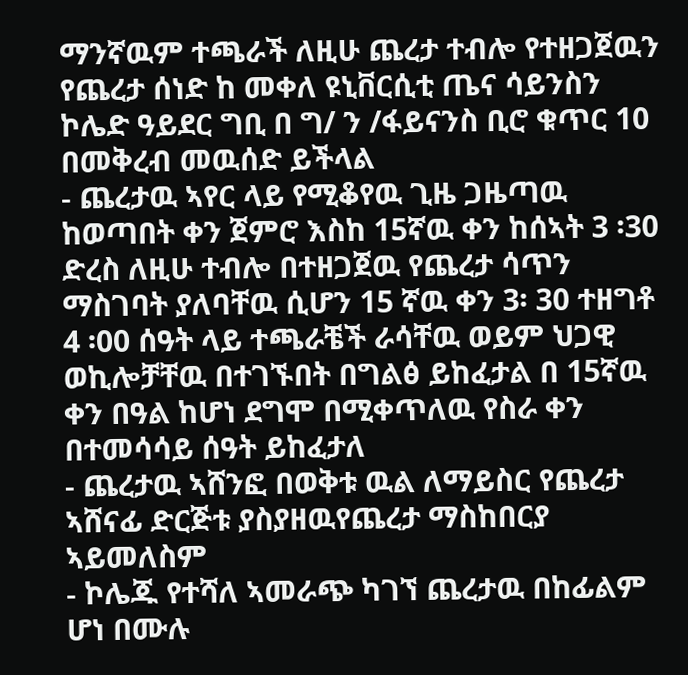ማንኛዉም ተጫራች ለዚሁ ጨረታ ተብሎ የተዘጋጀዉን የጨረታ ሰነድ ከ መቀለ ዩኒቨርሲቲ ጤና ሳይንስን ኮሌድ ዓይደር ግቢ በ ግ/ ን /ፋይናንስ ቢሮ ቁጥር 10 በመቅረብ መዉሰድ ይችላል
- ጨረታዉ ኣየር ላይ የሚቆየዉ ጊዜ ጋዜጣዉ ከወጣበት ቀን ጀምሮ እስከ 15ኛዉ ቀን ከሰኣት 3 ፡30 ድረስ ለዚሁ ተብሎ በተዘጋጀዉ የጨረታ ሳጥን ማስገባት ያለባቸዉ ሲሆን 15 ኛዉ ቀን 3፡ 30 ተዘግቶ 4 ፡00 ሰዓት ላይ ተጫራቼች ራሳቸዉ ወይም ህጋዊ ወኪሎቻቸዉ በተገኙበት በግልፅ ይከፈታል በ 15ኛዉ ቀን በዓል ከሆነ ደግሞ በሚቀጥለዉ የስራ ቀን በተመሳሳይ ሰዓት ይከፈታለ
- ጨረታዉ ኣሸንፎ በወቅቱ ዉል ለማይስር የጨረታ ኣሸናፊ ድርጅቱ ያስያዘዉየጨረታ ማስከበርያ ኣይመለስም
- ኮሌጁ የተሻለ ኣመራጭ ካገኘ ጨረታዉ በከፊልም ሆነ በሙሉ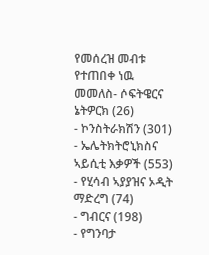የመሰረዝ መብቱ የተጠበቀ ነዉ
መመለስ- ሶፍትዌርና ኔትዎርክ (26)
- ኮንስትራክሽን (301)
- ኤሌትክትሮኒክስና ኣይሲቲ እቃዎች (553)
- የሂሳብ ኣያያዝና ኦዲት ማድረግ (74)
- ግብርና (198)
- የግንባታ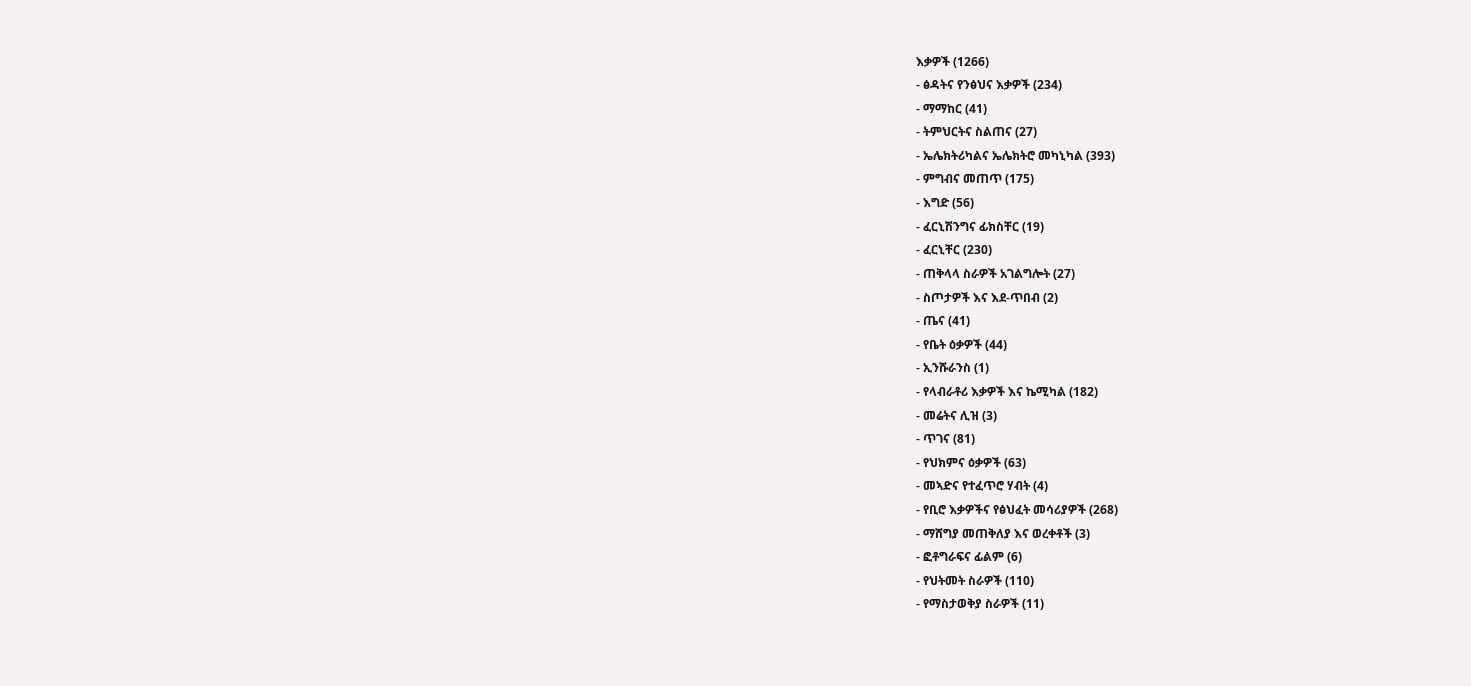እቃዎች (1266)
- ፅዳትና የንፅህና እቃዎች (234)
- ማማከር (41)
- ትምህርትና ስልጠና (27)
- ኤሌክትሪካልና ኤሌክትሮ መካኒካል (393)
- ምግብና መጠጥ (175)
- እግድ (56)
- ፈርኒሽንግና ፊክስቸር (19)
- ፈርኒቸር (230)
- ጠቅላላ ስራዎች አገልግሎት (27)
- ስጦታዎች እና እደ-ጥበብ (2)
- ጤና (41)
- የቤት ዕቃዎች (44)
- ኢንሹራንስ (1)
- የላብራቶሪ እቃዎች እና ኬሚካል (182)
- መሬትና ሊዝ (3)
- ጥገና (81)
- የህክምና ዕቃዎች (63)
- መኣድና የተፈጥሮ ሃብት (4)
- የቢሮ እቃዎችና የፅህፈት መሳሪያዎች (268)
- ማሸግያ መጠቅለያ እና ወረቀቶች (3)
- ፎቶግራፍና ፊልም (6)
- የህትመት ስራዎች (110)
- የማስታወቅያ ስራዎች (11)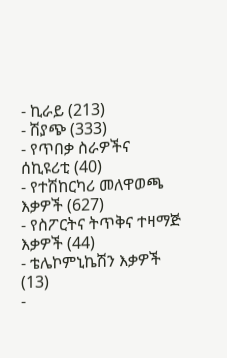- ኪራይ (213)
- ሽያጭ (333)
- የጥበቃ ስራዎችና ሰኪዩሪቲ (40)
- የተሽከርካሪ መለዋወጫ እቃዎች (627)
- የስፖርትና ትጥቅና ተዛማጅ እቃዎች (44)
- ቴሌኮምኒኬሽን እቃዎች (13)
-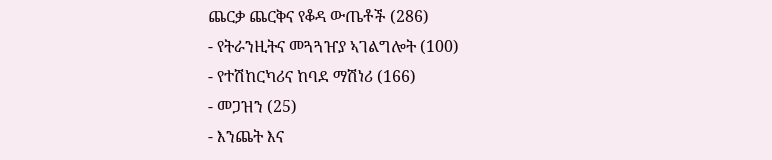ጨርቃ ጨርቅና የቆዳ ውጤቶች (286)
- የትራንዚትና መጓጓዠያ ኣገልግሎት (100)
- የተሽከርካሪና ከባደ ማሽነሪ (166)
- መጋዝን (25)
- እንጨት እና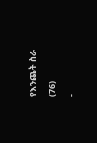የእንጨት ስራ (76)
-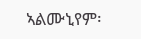ኣልሙኒየም፡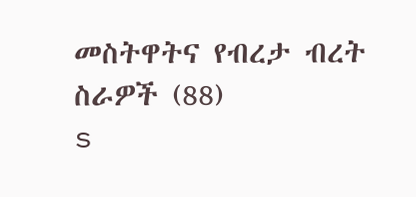መስትዋትና የብረታ ብረት ስራዎች (88)
s